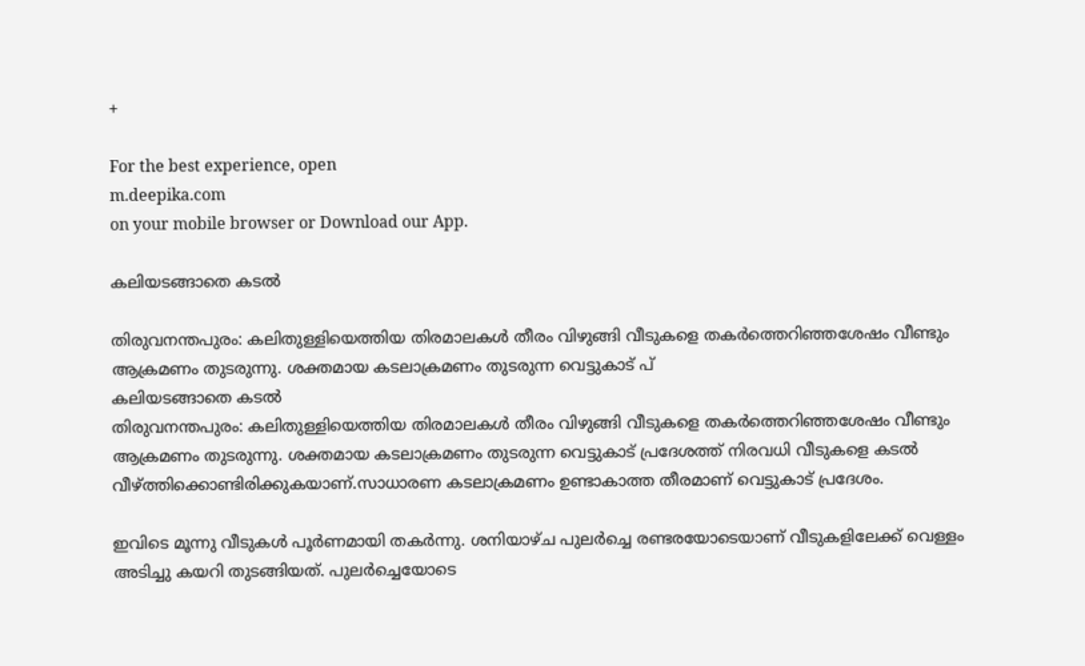+

For the best experience, open
m.deepika.com
on your mobile browser or Download our App.

കലിയടങ്ങാതെ കടൽ

തിരുവനന്തപുരം: കലിതുള്ളിയെത്തിയ തിരമാലകൾ തീരം വിഴുങ്ങി വീടുകളെ തകർത്തെറിഞ്ഞശേഷം വീണ്ടും ആക്രമണം തുടരുന്നു. ശക്തമായ കടലാക്രമണം തുടരുന്ന വെട്ടുകാട് പ്
കലിയടങ്ങാതെ കടൽ
തിരുവനന്തപുരം: കലിതുള്ളിയെത്തിയ തിരമാലകൾ തീരം വിഴുങ്ങി വീടുകളെ തകർത്തെറിഞ്ഞശേഷം വീണ്ടും ആക്രമണം തുടരുന്നു. ശക്തമായ കടലാക്രമണം തുടരുന്ന വെട്ടുകാട് പ്രദേശത്ത് നിരവധി വീടുകളെ കടൽ വീഴ്ത്തിക്കൊണ്ടിരിക്കുകയാണ്.സാധാരണ കടലാക്രമണം ഉണ്ടാകാത്ത തീരമാണ് വെട്ടുകാട് പ്രദേശം.

ഇവിടെ മൂന്നു വീടുകൾ പൂർണമായി തകർന്നു. ശനിയാഴ്ച പുലർച്ചെ രണ്ടരയോടെയാണ് വീടുകളിലേക്ക് വെള്ളം അടിച്ചു കയറി തുടങ്ങിയത്. പുലർച്ചെയോടെ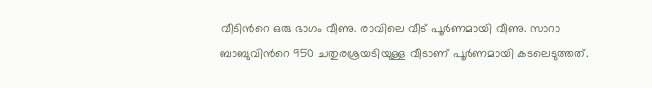വീടിന്‍റെ ഒരു ഭാഗം വീണു. രാവിലെ വീട് പൂർണമായി വീണു. സാറാ ബാബുവിന്‍റെ 950 ചതുരശ്രയടിയുള്ള വീടാണ് പൂർണമായി കടലെടുത്തത്.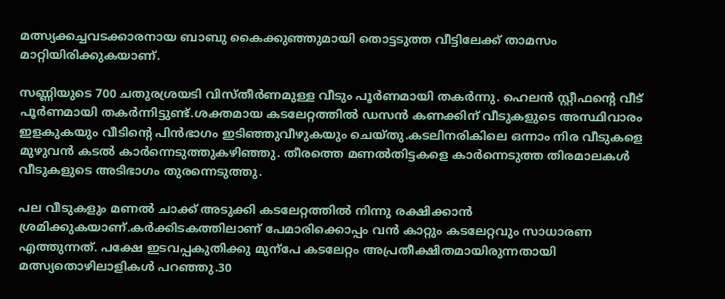മത്സ്യക്കച്ചവടക്കാരനായ ബാബു കൈക്കുഞ്ഞുമായി തൊട്ടടുത്ത വീട്ടിലേക്ക് താമസം മാറ്റിയിരിക്കുകയാണ്.

സണ്ണിയുടെ 700 ചതുരശ്രയടി വിസ്തീർണമുള്ള വീടും പൂർണമായി തകർന്നു. ഹെലൻ സ്റ്റീഫന്‍റെ വീട് പൂർണമായി തകർന്നിട്ടുണ്ട്.ശക്തമായ കടലേറ്റത്തിൽ ഡസൻ കണക്കിന് വീടുകളുടെ അസ്ഥിവാരം ഇളകുകയും വീടിന്‍റെ പിൻഭാഗം ഇടിഞ്ഞുവീഴുകയും ചെയ്തു.കടലിനരികിലെ ഒന്നാം നിര വീടുകളെ മുഴുവൻ കടൽ കാർന്നെടുത്തുകഴിഞ്ഞു. തീരത്തെ മണൽതിട്ടകളെ കാർന്നെടുത്ത തിരമാലകൾ വീടുകളുടെ അടിഭാഗം തുരന്നെടുത്തു.

പല വീടുകളും മണൽ ചാക്ക് അടുക്കി കടലേറ്റത്തിൽ നിന്നു രക്ഷിക്കാൻ ശ്രമിക്കുകയാണ്.കർക്കിടകത്തിലാണ് പേമാരിക്കൊപ്പം വൻ കാറ്റും കടലേറ്റവും സാധാരണ എത്തുന്നത്. പക്ഷേ ഇടവപ്പകുതിക്കു മുന്പേ കടലേറ്റം അപ്രതീക്ഷിതമായിരുന്നതായി മത്സ്യതൊഴിലാളികൾ പറഞ്ഞു.30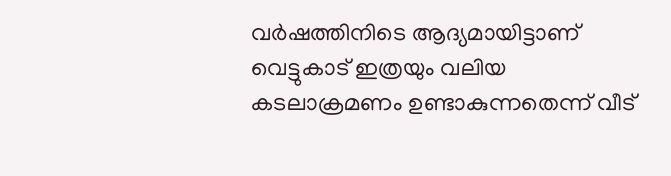വർഷത്തിനിടെ ആദ്യമായിട്ടാണ് വെട്ടുകാട് ഇത്രയും വലിയ കടലാക്രമണം ഉണ്ടാകുന്നതെന്ന് വീട്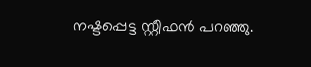നഷ്ടപ്പെട്ട സ്റ്റീഫൻ പറഞ്ഞു.